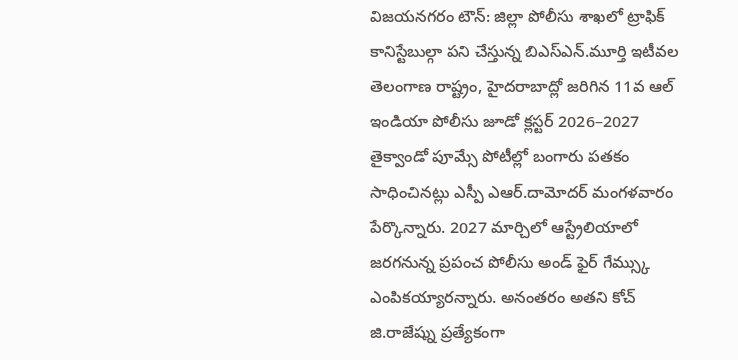విజయనగరం టౌన్: జిల్లా పోలీసు శాఖలో ట్రాఫిక్ కానిస్టేబుల్గా పని చేస్తున్న బిఎస్ఎన్.మూర్తి ఇటీవల తెలంగాణ రాష్ట్రం, హైదరాబాద్లో జరిగిన 11వ ఆల్ ఇండియా పోలీసు జూడో క్లస్టర్ 2026–2027 తైక్వాండో పూమ్సే పోటీల్లో బంగారు పతకం సాధించినట్లు ఎస్పీ ఎఆర్.దామోదర్ మంగళవారం పేర్కొన్నారు. 2027 మార్చిలో ఆస్ట్రేలియాలో జరగనున్న ప్రపంచ పోలీసు అండ్ ఫైర్ గేమ్స్కు ఎంపికయ్యారన్నారు. అనంతరం అతని కోచ్ జి.రాజేష్ను ప్రత్యేకంగా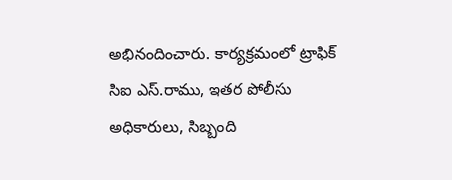అభినందించారు. కార్యక్రమంలో ట్రాఫిక్ సిఐ ఎస్.రాము, ఇతర పోలీసు అధికారులు, సిబ్బంది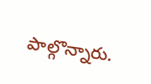పాల్గొన్నారు.